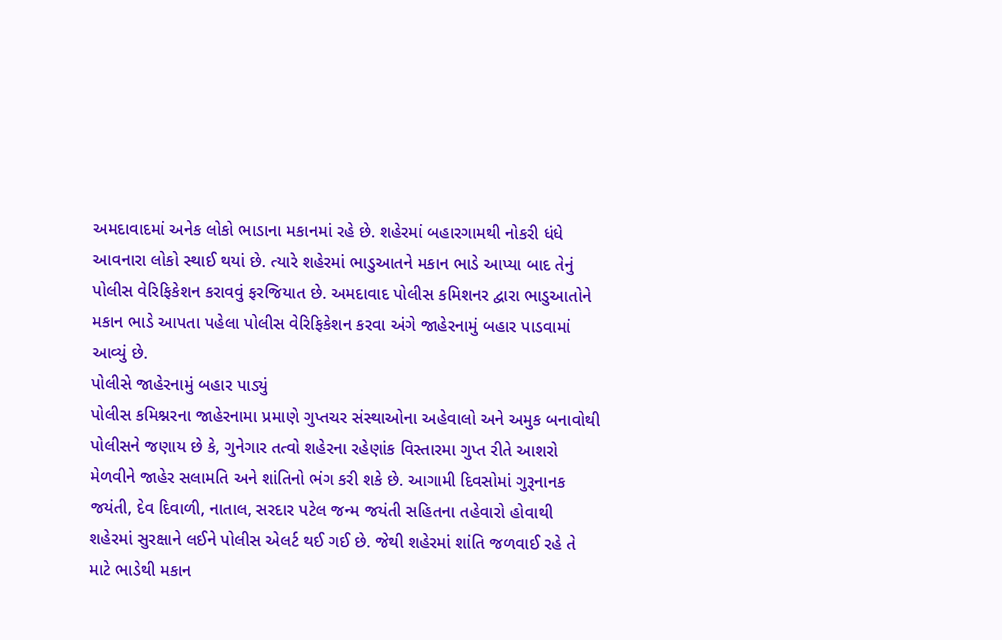અમદાવાદમાં અનેક લોકો ભાડાના મકાનમાં રહે છે. શહેરમાં બહારગામથી નોકરી ધંધે આવનારા લોકો સ્થાઈ થયાં છે. ત્યારે શહેરમાં ભાડુઆતને મકાન ભાડે આપ્યા બાદ તેનું પોલીસ વેરિફિકેશન કરાવવું ફરજિયાત છે. અમદાવાદ પોલીસ કમિશનર દ્વારા ભાડુઆતોને મકાન ભાડે આપતા પહેલા પોલીસ વેરિફિકેશન કરવા અંગે જાહેરનામું બહાર પાડવામાં આવ્યું છે.
પોલીસે જાહેરનામું બહાર પાડ્યું
પોલીસ કમિશ્નરના જાહેરનામા પ્રમાણે ગુપ્તચર સંસ્થાઓના અહેવાલો અને અમુક બનાવોથી પોલીસને જણાય છે કે, ગુનેગાર તત્વો શહેરના રહેણાંક વિસ્તારમા ગુપ્ત રીતે આશરો મેળવીને જાહેર સલામતિ અને શાંતિનો ભંગ કરી શકે છે. આગામી દિવસોમાં ગુરૂનાનક જયંતી, દેવ દિવાળી, નાતાલ, સરદાર પટેલ જન્મ જયંતી સહિતના તહેવારો હોવાથી શહેરમાં સુરક્ષાને લઈને પોલીસ એલર્ટ થઈ ગઈ છે. જેથી શહેરમાં શાંતિ જળવાઈ રહે તે માટે ભાડેથી મકાન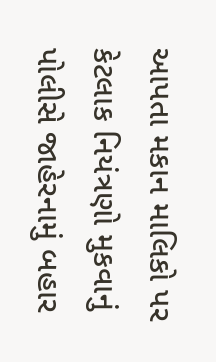આપતા મકાન માલિકો પર કેટલાક નિયંત્રણો મુકવાનું પોલીસે જાહેરનામું બહાર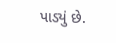પાડ્યું છે.